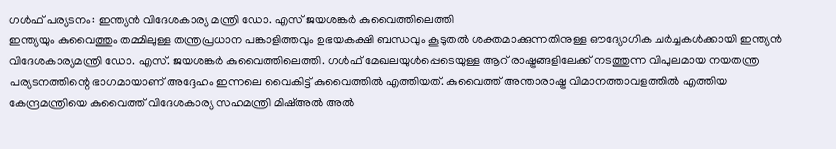ഗൾഫ് പര്യടനം: ഇന്ത്യൻ വിദേശകാര്യ മന്ത്രി ഡോ. എസ് ജയശങ്കർ കുവൈത്തിലെത്തി
ഇന്ത്യയും കുവൈത്തും തമ്മിലുള്ള തന്ത്രപ്രധാന പങ്കാളിത്തവും ഉഭയകക്ഷി ബന്ധവും കൂടുതൽ ശക്തമാക്കുന്നതിനുള്ള ഔദ്യോഗിക ചർച്ചകൾക്കായി ഇന്ത്യൻ വിദേശകാര്യമന്ത്രി ഡോ. എസ്. ജയശങ്കർ കുവൈത്തിലെത്തി. ഗൾഫ് മേഖലയുൾപ്പെടെയുള്ള ആറ് രാഷ്ട്രങ്ങളിലേക്ക് നടത്തുന്ന വിപുലമായ നയതന്ത്ര പര്യടനത്തിന്റെ ഭാഗമായാണ് അദ്ദേഹം ഇന്നലെ വൈകിട്ട് കുവൈത്തിൽ എത്തിയത്. കുവൈത്ത് അന്താരാഷ്ട്ര വിമാനത്താവളത്തിൽ എത്തിയ കേന്ദ്രമന്ത്രിയെ കുവൈത്ത് വിദേശകാര്യ സഹമന്ത്രി മിഷ്അൽ അൽ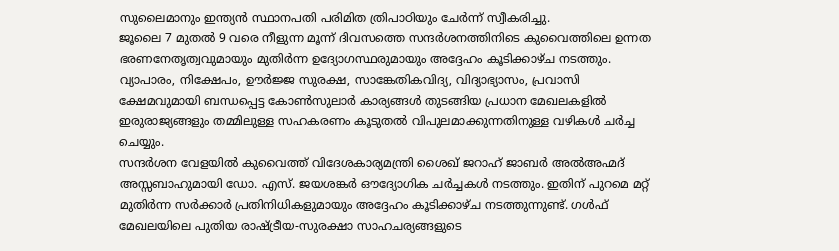സുലൈമാനും ഇന്ത്യൻ സ്ഥാനപതി പരിമിത ത്രിപാഠിയും ചേർന്ന് സ്വീകരിച്ചു.
ജൂലൈ 7 മുതൽ 9 വരെ നീളുന്ന മൂന്ന് ദിവസത്തെ സന്ദർശനത്തിനിടെ കുവൈത്തിലെ ഉന്നത ഭരണനേതൃത്വവുമായും മുതിർന്ന ഉദ്യോഗസ്ഥരുമായും അദ്ദേഹം കൂടിക്കാഴ്ച നടത്തും. വ്യാപാരം, നിക്ഷേപം, ഊർജ്ജ സുരക്ഷ, സാങ്കേതികവിദ്യ, വിദ്യാഭ്യാസം, പ്രവാസി ക്ഷേമവുമായി ബന്ധപ്പെട്ട കോൺസുലാർ കാര്യങ്ങൾ തുടങ്ങിയ പ്രധാന മേഖലകളിൽ ഇരുരാജ്യങ്ങളും തമ്മിലുള്ള സഹകരണം കൂടുതൽ വിപുലമാക്കുന്നതിനുള്ള വഴികൾ ചർച്ച ചെയ്യും.
സന്ദർശന വേളയിൽ കുവൈത്ത് വിദേശകാര്യമന്ത്രി ശൈഖ് ജറാഹ് ജാബർ അൽഅഹ്മദ് അസ്സബാഹുമായി ഡോ. എസ്. ജയശങ്കർ ഔദ്യോഗിക ചർച്ചകൾ നടത്തും. ഇതിന് പുറമെ മറ്റ് മുതിർന്ന സർക്കാർ പ്രതിനിധികളുമായും അദ്ദേഹം കൂടിക്കാഴ്ച നടത്തുന്നുണ്ട്. ഗൾഫ് മേഖലയിലെ പുതിയ രാഷ്ട്രീയ-സുരക്ഷാ സാഹചര്യങ്ങളുടെ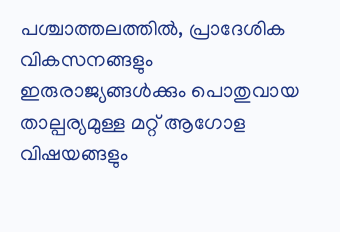പശ്ചാത്തലത്തിൽ, പ്രാദേശിക വികസനങ്ങളും ഇരുരാജ്യങ്ങൾക്കും പൊതുവായ താല്പര്യമുള്ള മറ്റ് ആഗോള വിഷയങ്ങളും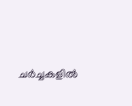ചർച്ചകളിൽ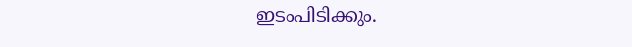ഇടംപിടിക്കും.